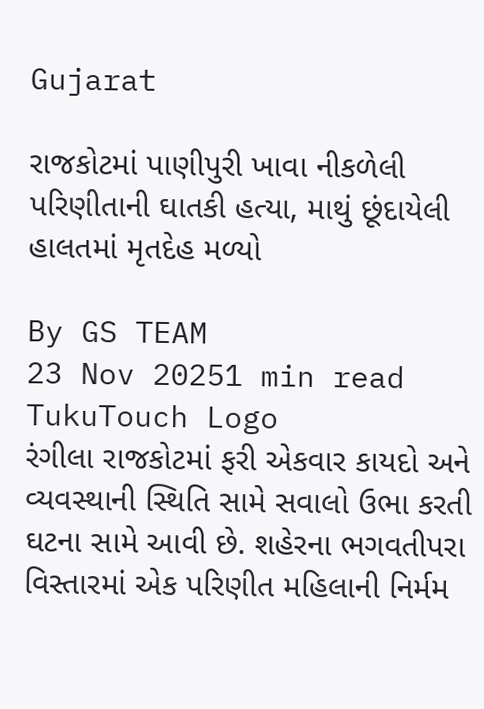Gujarat

રાજકોટમાં પાણીપુરી ખાવા નીકળેલી પરિણીતાની ઘાતકી હત્યા, માથું છૂંદાયેલી હાલતમાં મૃતદેહ મળ્યો

By GS TEAM
23 Nov 20251 min read
TukuTouch Logo
રંગીલા રાજકોટમાં ફરી એકવાર કાયદો અને વ્યવસ્થાની સ્થિતિ સામે સવાલો ઉભા કરતી ઘટના સામે આવી છે. શહેરના ભગવતીપરા વિસ્તારમાં એક પરિણીત મહિલાની નિર્મમ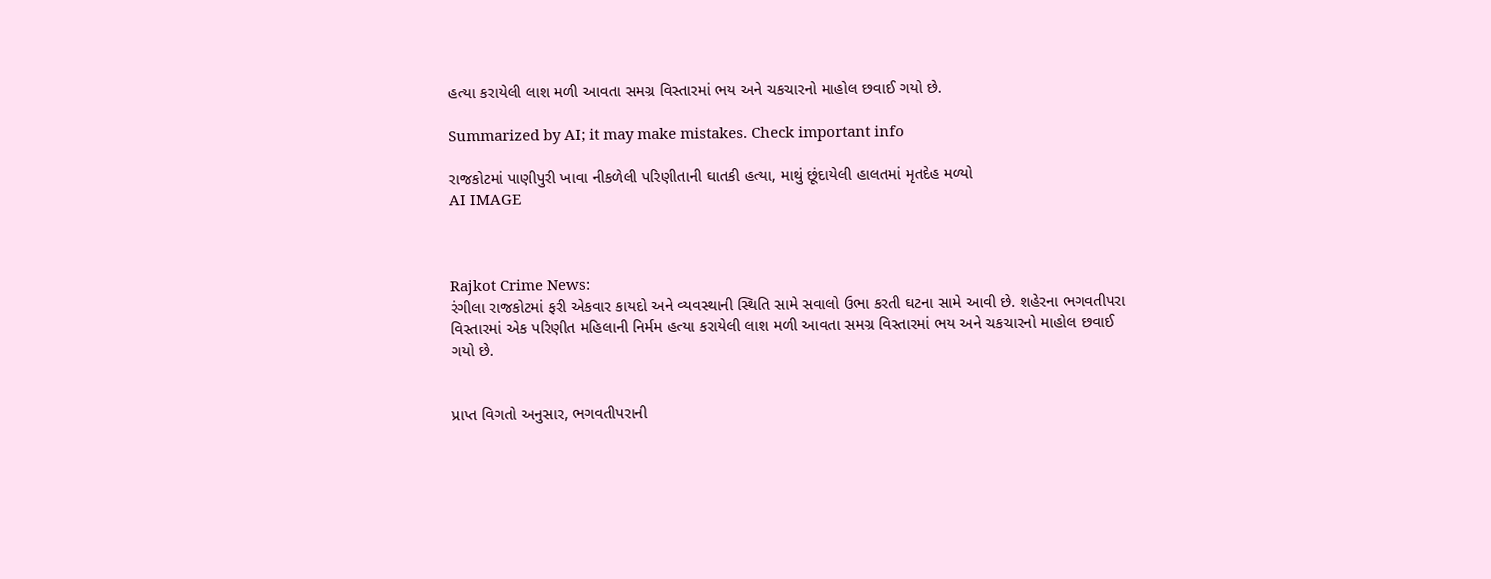હત્યા કરાયેલી લાશ મળી આવતા સમગ્ર વિસ્તારમાં ભય અને ચકચારનો માહોલ છવાઈ ગયો છે.

Summarized by AI; it may make mistakes. Check important info

રાજકોટમાં પાણીપુરી ખાવા નીકળેલી પરિણીતાની ઘાતકી હત્યા, માથું છૂંદાયેલી હાલતમાં મૃતદેહ મળ્યો
AI IMAGE



Rajkot Crime News:
રંગીલા રાજકોટમાં ફરી એકવાર કાયદો અને વ્યવસ્થાની સ્થિતિ સામે સવાલો ઉભા કરતી ઘટના સામે આવી છે. શહેરના ભગવતીપરા વિસ્તારમાં એક પરિણીત મહિલાની નિર્મમ હત્યા કરાયેલી લાશ મળી આવતા સમગ્ર વિસ્તારમાં ભય અને ચકચારનો માહોલ છવાઈ ગયો છે.


પ્રાપ્ત વિગતો અનુસાર, ભગવતીપરાની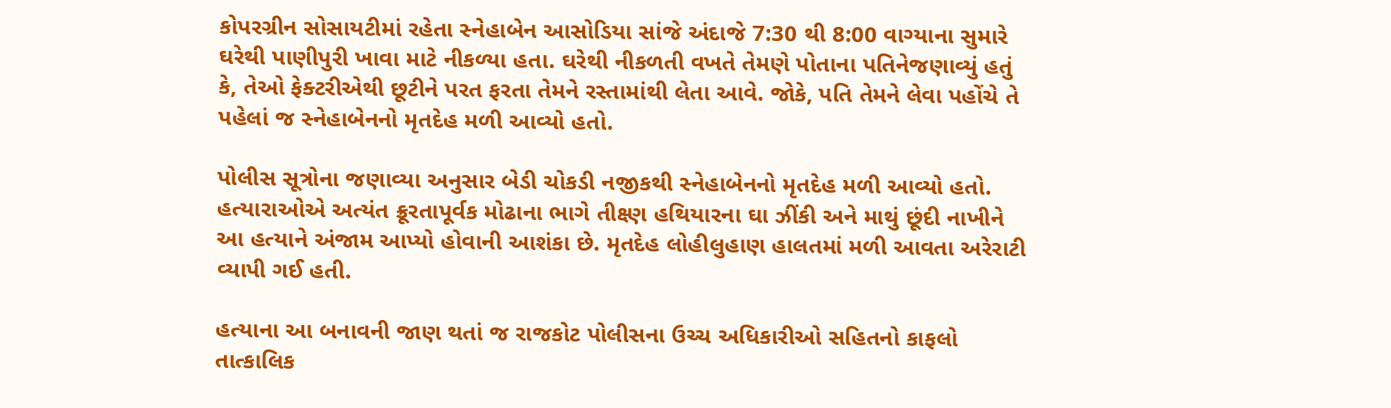કોપરગ્રીન સોસાયટીમાં રહેતા સ્નેહાબેન આસોડિયા સાંજે અંદાજે 7:30 થી 8:00 વાગ્યાના સુમારે ઘરેથી પાણીપુરી ખાવા માટે નીકળ્યા હતા. ઘરેથી નીકળતી વખતે તેમણે પોતાના પતિનેજણાવ્યું હતું કે, તેઓ ફેક્ટરીએથી છૂટીને પરત ફરતા તેમને રસ્તામાંથી લેતા આવે. જોકે, પતિ તેમને લેવા પહોંચે તે પહેલાં જ સ્નેહાબેનનો મૃતદેહ મળી આવ્યો હતો.

પોલીસ સૂત્રોના જણાવ્યા અનુસાર બેડી ચોકડી નજીકથી સ્નેહાબેનનો મૃતદેહ મળી આવ્યો હતો. હત્યારાઓએ અત્યંત ક્રૂરતાપૂર્વક મોઢાના ભાગે તીક્ષ્ણ હથિયારના ઘા ઝીંકી અને માથું છૂંદી નાખીને આ હત્યાને અંજામ આપ્યો હોવાની આશંકા છે. મૃતદેહ લોહીલુહાણ હાલતમાં મળી આવતા અરેરાટી વ્યાપી ગઈ હતી.

હત્યાના આ બનાવની જાણ થતાં જ રાજકોટ પોલીસના ઉચ્ચ અધિકારીઓ સહિતનો કાફલો તાત્કાલિક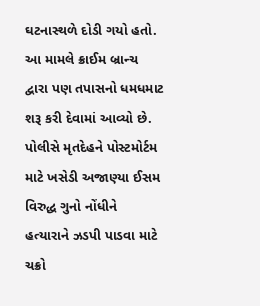ઘટનાસ્થળે દોડી ગયો હતો. આ મામલે ક્રાઈમ બ્રાન્ચ દ્વારા પણ તપાસનો ધમધમાટ શરૂ કરી દેવામાં આવ્યો છે. પોલીસે મૃતદેહને પોસ્ટમોર્ટમ માટે ખસેડી અજાણ્યા ઈસમ વિરુદ્ધ ગુનો નોંધીને હત્યારાને ઝડપી પાડવા માટે ચક્રો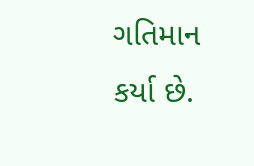ગતિમાન કર્યા છે.